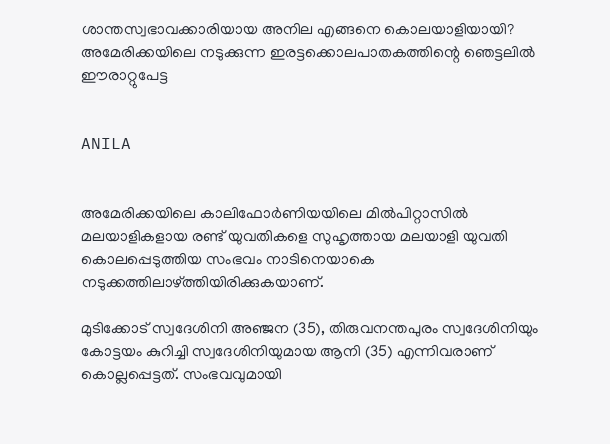ശാന്തസ്വഭാവക്കാരിയായ അനില എങ്ങനെ കൊലയാളിയായി? അമേരിക്കയിലെ നടുക്കുന്ന ഇരട്ടക്കൊലപാതകത്തിന്റെ ഞെട്ടലില്‍ ഈരാറ്റുപേട്ട


ANILA


അമേരിക്കയിലെ കാലിഫോര്‍ണിയയിലെ മില്‍പിറ്റാസില്‍ മലയാളികളായ രണ്ട് യുവതികളെ സുഹൃത്തായ മലയാളി യുവതി കൊലപ്പെടുത്തിയ സംഭവം നാടിനെയാകെ നടുക്കത്തിലാഴ്ത്തിയിരിക്കുകയാണ്.

മുടിക്കോട് സ്വദേശിനി അഞ്ജന (35), തിരുവനന്തപുരം സ്വദേശിനിയും കോട്ടയം കുറിച്ചി സ്വദേശിനിയുമായ ആനി (35) എന്നിവരാണ് കൊല്ലപ്പെട്ടത്. സംഭവവുമായി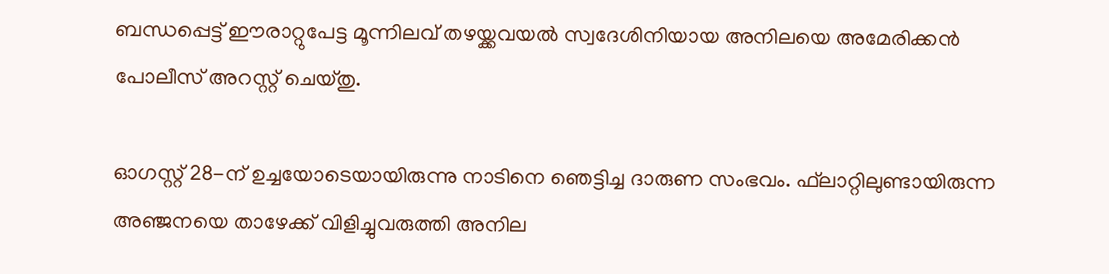ബന്ധപ്പെട്ട് ഈരാറ്റുപേട്ട മൂന്നിലവ് തഴയ്ക്കവയല്‍ സ്വദേശിനിയായ അനിലയെ അമേരിക്കന്‍ പോലീസ് അറസ്റ്റ് ചെയ്തു.

ഓഗസ്റ്റ് 28-ന് ഉച്ചയോടെയായിരുന്നു നാടിനെ ഞെട്ടിച്ച ദാരുണ സംഭവം. ഫ്‌ലാറ്റിലുണ്ടായിരുന്ന അഞ്ജനയെ താഴേക്ക് വിളിച്ചുവരുത്തി അനില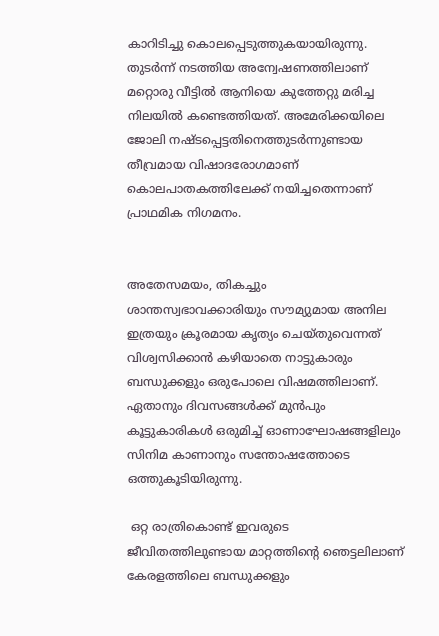കാറിടിച്ചു കൊലപ്പെടുത്തുകയായിരുന്നു. തുടര്‍ന്ന് നടത്തിയ അന്വേഷണത്തിലാണ് മറ്റൊരു വീട്ടില്‍ ആനിയെ കുത്തേറ്റു മരിച്ച നിലയില്‍ കണ്ടെത്തിയത്. അമേരിക്കയിലെ ജോലി നഷ്ടപ്പെട്ടതിനെത്തുടര്‍ന്നുണ്ടായ തീവ്രമായ വിഷാദരോഗമാണ് കൊലപാതകത്തിലേക്ക് നയിച്ചതെന്നാണ് പ്രാഥമിക നിഗമനം.


അതേസമയം, തികച്ചും ശാന്തസ്വഭാവക്കാരിയും സൗമ്യുമായ അനില ഇത്രയും ക്രൂരമായ കൃത്യം ചെയ്തുവെന്നത് വിശ്വസിക്കാന്‍ കഴിയാതെ നാട്ടുകാരും ബന്ധുക്കളും ഒരുപോലെ വിഷമത്തിലാണ്. ഏതാനും ദിവസങ്ങള്‍ക്ക് മുന്‍പും കൂട്ടുകാരികള്‍ ഒരുമിച്ച് ഓണാഘോഷങ്ങളിലും സിനിമ കാണാനും സന്തോഷത്തോടെ ഒത്തുകൂടിയിരുന്നു.

 ഒറ്റ രാത്രികൊണ്ട് ഇവരുടെ ജീവിതത്തിലുണ്ടായ മാറ്റത്തിന്റെ ഞെട്ടലിലാണ് കേരളത്തിലെ ബന്ധുക്കളും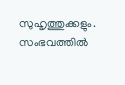സുഹൃത്തുക്കളും. സംഭവത്തില്‍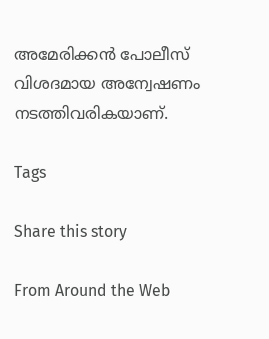അമേരിക്കന്‍ പോലീസ് വിശദമായ അന്വേഷണം നടത്തിവരികയാണ്.

Tags

Share this story

From Around the Web